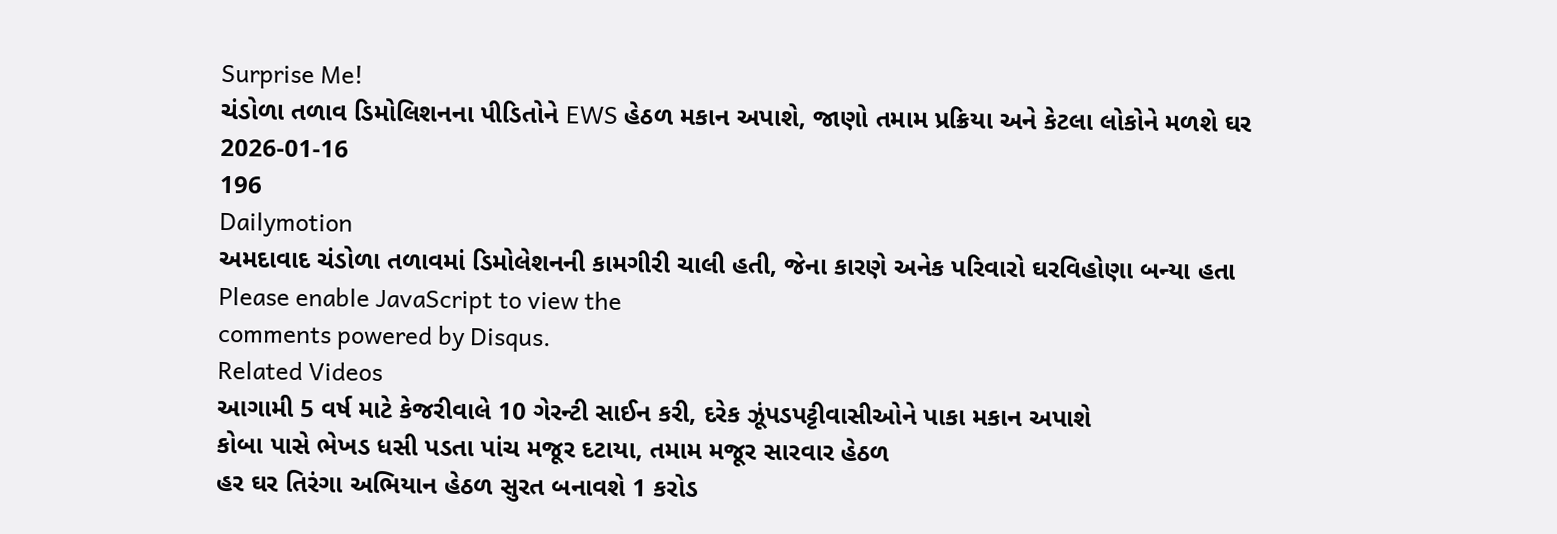Surprise Me!
ચંડોળા તળાવ ડિમોલિશનના પીડિતોને EWS હેઠળ મકાન અપાશે, જાણો તમામ પ્રક્રિયા અને કેટલા લોકોને મળશે ઘર
2026-01-16
196
Dailymotion
અમદાવાદ ચંડોળા તળાવમાં ડિમોલેશનની કામગીરી ચાલી હતી, જેના કારણે અનેક પરિવારો ઘરવિહોણા બન્યા હતા
Please enable JavaScript to view the
comments powered by Disqus.
Related Videos
આગામી 5 વર્ષ માટે કેજરીવાલે 10 ગેરન્ટી સાઈન કરી, દરેક ઝૂંપડપટ્ટીવાસીઓને પાકા મકાન અપાશે
કોબા પાસે ભેખડ ધસી પડતા પાંચ મજૂર દટાયા, તમામ મજૂર સારવાર હેઠળ
હર ઘર તિરંગા અભિયાન હેઠળ સુરત બનાવશે 1 કરોડ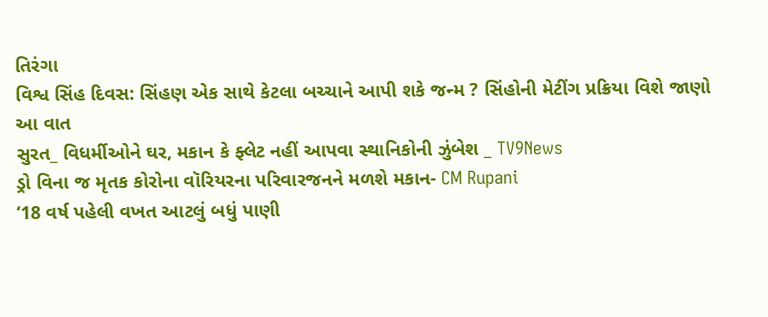તિરંગા
વિશ્વ સિંહ દિવસ: સિંહણ એક સાથે કેટલા બચ્ચાને આપી શકે જન્મ ? સિંહોની મેટીંગ પ્રક્રિયા વિશે જાણો આ વાત
સુરત_ વિધર્મીઓને ઘર, મકાન કે ફ્લેટ નહીં આપવા સ્થાનિકોની ઝુંબેશ _ TV9News
ડ્રો વિના જ મૃતક કોરોના વૉરિયરના પરિવારજનને મળશે મકાન- CM Rupani
‘18 વર્ષ પહેલી વખત આટલું બધું પાણી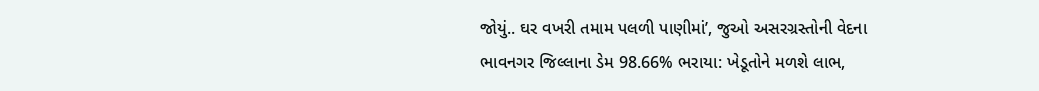જોયું.. ઘર વખરી તમામ પલળી પાણીમાં’, જુઓ અસરગ્રસ્તોની વેદના
ભાવનગર જિલ્લાના ડેમ 98.66% ભરાયા: ખેડૂતોને મળશે લાભ,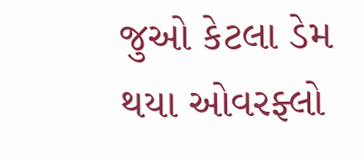જુઓ કેટલા ડેમ થયા ઓવરફ્લો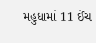મહુધામાં 11 ઈંચ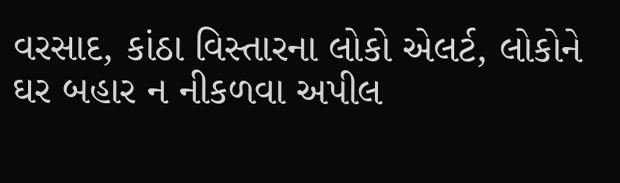વરસાદ, કાંઠા વિસ્તારના લોકો એલર્ટ, લોકોને ઘર બહાર ન નીકળવા અપીલ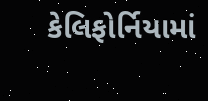કેલિફોર્નિયામાં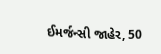ઈમર્જન્સી જાહેર, 50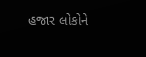હજાર લોકોને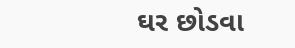ઘર છોડવા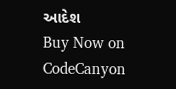આદેશ
Buy Now on CodeCanyon